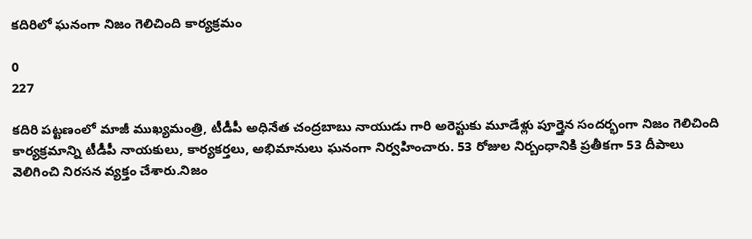కదిరిలో ఘనంగా నిజం గెలిచింది కార్యక్రమం

0
227

కదిరి పట్టణంలో మాజీ ముఖ్యమంత్రి, టీడీపీ అధినేత చంద్రబాబు నాయుడు గారి అరెస్టుకు మూడేళ్లు పూర్తైన సందర్భంగా నిజం గెలిచింది కార్యక్రమాన్ని టీడీపీ నాయకులు, కార్యకర్తలు, అభిమానులు ఘనంగా నిర్వహించారు. 53 రోజుల నిర్బంధానికి ప్రతీకగా 53 దీపాలు వెలిగించి నిరసన వ్యక్తం చేశారు.నిజం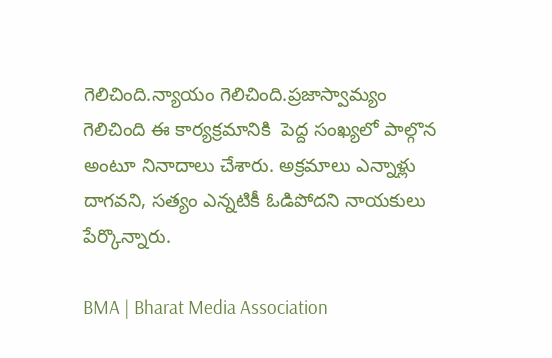గెలిచింది.న్యాయం గెలిచింది.ప్రజాస్వామ్యం గెలిచింది ఈ కార్యక్రమానికి  పెద్ద సంఖ్యలో పాల్గొన అంటూ నినాదాలు చేశారు. అక్రమాలు ఎన్నాళ్లు దాగవని, సత్యం ఎన్నటికీ ఓడిపోదని నాయకులు పేర్కొన్నారు.

BMA | Bharat Media Association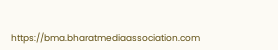https://bma.bharatmediaassociation.com